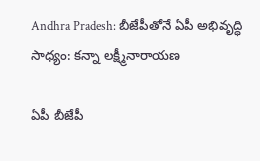Andhra Pradesh: బీజేపీతోనే ఏపీ అభివృద్ధి సాధ్యం: కన్నా లక్ష్మీనారాయణ

ఏపీ బీజేపీ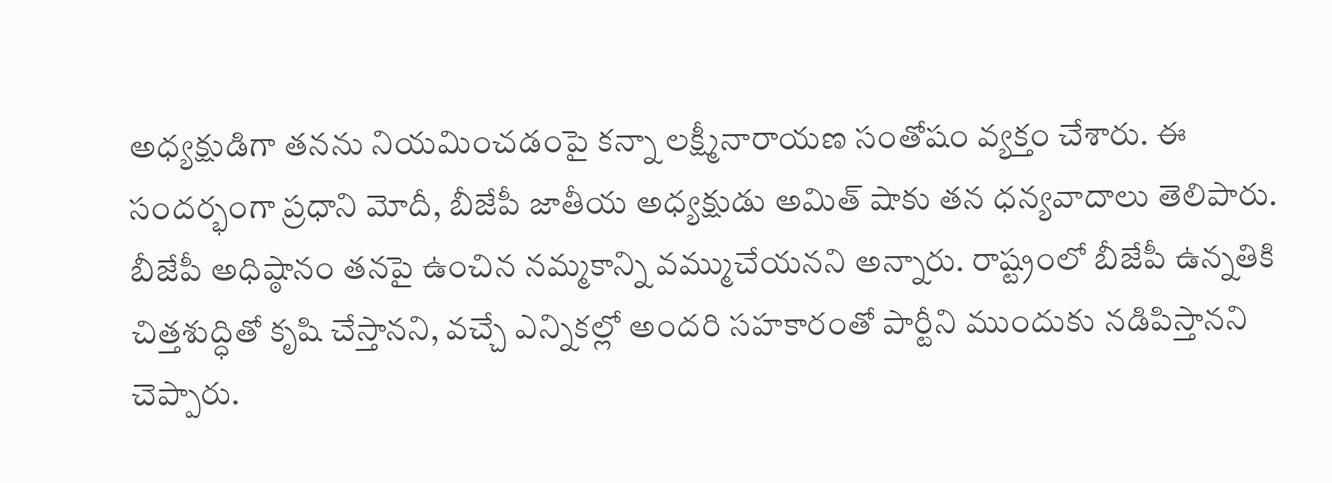అధ్యక్షుడిగా తనను నియమించడంపై కన్నా లక్ష్మీనారాయణ సంతోషం వ్యక్తం చేశారు. ఈ సందర్భంగా ప్రధాని మోదీ, బీజేపీ జాతీయ అధ్యక్షుడు అమిత్ షాకు తన ధన్యవాదాలు తెలిపారు. బీజేపీ అధిష్ఠానం తనపై ఉంచిన నమ్మకాన్ని వమ్ముచేయనని అన్నారు. రాష్ట్రంలో బీజేపీ ఉన్నతికి చిత్తశుద్ధితో కృషి చేస్తానని, వచ్చే ఎన్నికల్లో అందరి సహకారంతో పార్టీని ముందుకు నడిపిస్తానని చెప్పారు.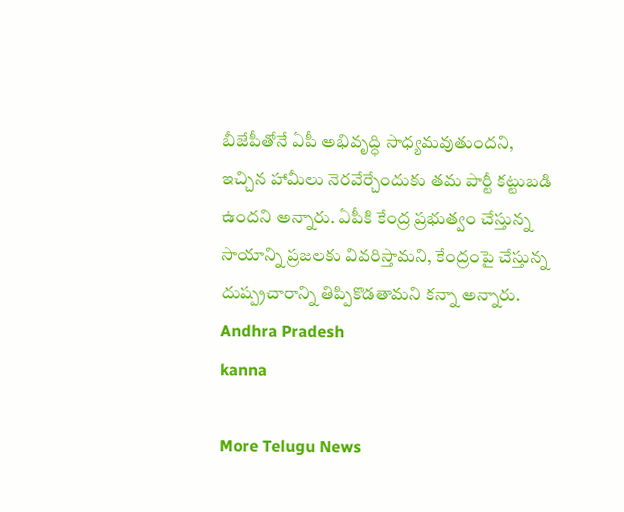బీజేపీతోనే ఏపీ అభివృద్ధి సాధ్యమవుతుందని, ఇచ్చిన హామీలు నెరవేర్చేందుకు తమ పార్టీ కట్టుబడి ఉందని అన్నారు. ఏపీకి కేంద్ర ప్రభుత్వం చేస్తున్న సాయాన్ని ప్రజలకు వివరిస్తామని, కేంద్రంపై చేస్తున్న దుష్ప్రచారాన్ని తిప్పికొడతామని కన్నా అన్నారు.
Andhra Pradesh
kanna

More Telugu News